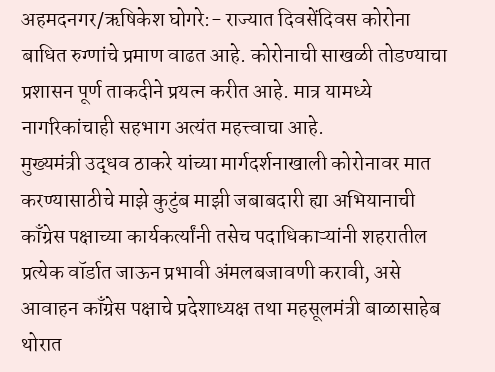अहमदनगर/ऋषिकेश घोगरे:- राज्यात दिवसेंदिवस कोरोना बाधित रुग्णांचे प्रमाण वाढत आहे. कोरोनाची साखळी तोडण्याचा प्रशासन पूर्ण ताकदीने प्रयत्न करीत आहे. मात्र यामध्ये नागरिकांचाही सहभाग अत्यंत महत्त्वाचा आहे.
मुख्यमंत्री उद्धव ठाकरे यांच्या मार्गदर्शनाखाली कोरोनावर मात करण्यासाठीचे माझे कुटुंब माझी जबाबदारी ह्या अभियानाची काँग्रेस पक्षाच्या कार्यकर्त्यांनी तसेच पदाधिकाऱ्यांनी शहरातील प्रत्येक वॉर्डात जाऊन प्रभावी अंमलबजावणी करावी, असे आवाहन काँग्रेस पक्षाचे प्रदेशाध्यक्ष तथा महसूलमंत्री बाळासाहेब थोरात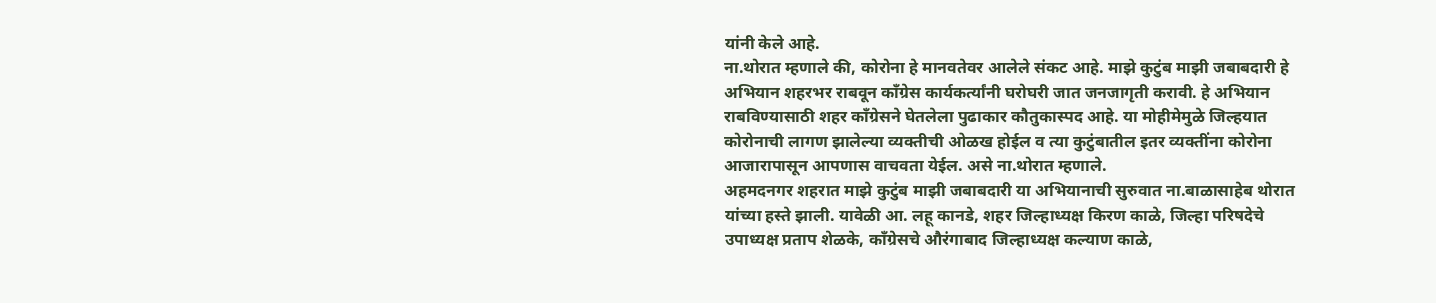यांनी केले आहे.
ना.थोरात म्हणाले की, कोरोना हे मानवतेवर आलेले संकट आहे. माझे कुटुंब माझी जबाबदारी हे अभियान शहरभर राबवून काँग्रेस कार्यकर्त्यांनी घरोघरी जात जनजागृती करावी. हे अभियान राबविण्यासाठी शहर काँग्रेसने घेतलेला पुढाकार कौतुकास्पद आहे. या मोहीमेमुळे जिल्हयात कोरोनाची लागण झालेल्या व्यक्तीची ओळख होईल व त्या कुटुंबातील इतर व्यक्तींना कोरोना आजारापासून आपणास वाचवता येईल. असे ना.थोरात म्हणाले.
अहमदनगर शहरात माझे कुटुंब माझी जबाबदारी या अभियानाची सुरुवात ना.बाळासाहेब थोरात यांच्या हस्ते झाली. यावेळी आ. लहू कानडे, शहर जिल्हाध्यक्ष किरण काळे, जिल्हा परिषदेचे उपाध्यक्ष प्रताप शेळके, काँग्रेसचे औरंगाबाद जिल्हाध्यक्ष कल्याण काळे,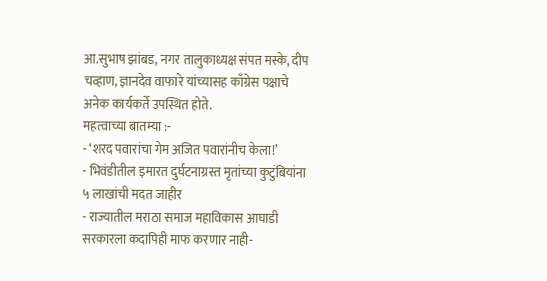आ.सुभाष झांबड, नगर तालुकाध्यक्ष संपत मस्के, दीप चव्हाण, ज्ञानदेव वाफारे यांच्यासह काँग्रेस पक्षाचे अनेक कार्यकर्ते उपस्थित होते.
महत्वाच्या बातम्या :-
- ‘शरद पवारांचा गेम अजित पवारांनीच केला!’
- भिवंडीतील इमारत दुर्घटनाग्रस्त मृतांच्या कुटुंबियांना ५ लाखांची मदत जाहीर
- राज्यातील मराठा समाज महाविकास आघाडी सरकारला कदापिही माफ करणार नाही-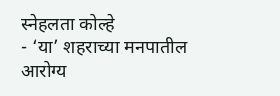स्नेहलता कोल्हे
- ‘या’ शहराच्या मनपातील आरोग्य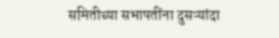समितीच्या सभापतींना दुसऱ्यांदा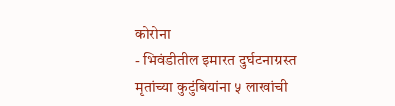कोरोना
- भिवंडीतील इमारत दुर्घटनाग्रस्त मृतांच्या कुटुंबियांना ५ लाखांची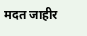मदत जाहीर